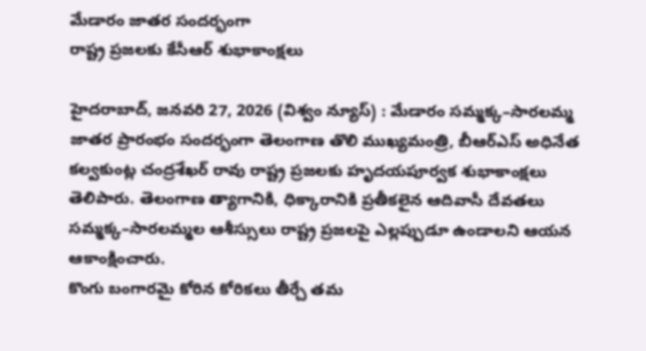మేడారం జాతర సందర్భంగా
రాష్ట్ర ప్రజలకు కేసీఆర్ శుభాకాంక్షలు

హైదరాబాద్, జనవరి 27, 2026 (విశ్వం న్యూస్) : మేడారం సమ్మక్క–సారలమ్మ జాతర ప్రారంభం సందర్భంగా తెలంగాణ తొలి ముఖ్యమంత్రి, బీఆర్ఎస్ అధినేత కల్వకుంట్ల చంద్రశేఖర్ రావు రాష్ట్ర ప్రజలకు హృదయపూర్వక శుభాకాంక్షలు తెలిపారు. తెలంగాణ త్యాగానికి, ధిక్కారానికి ప్రతీకలైన ఆదివాసీ దేవతలు సమ్మక్క–సారలమ్మల ఆశీస్సులు రాష్ట్ర ప్రజలపై ఎల్లప్పుడూ ఉండాలని ఆయన ఆకాంక్షించారు.
కొంగు బంగారమై కోరిన కోరికలు తీర్చే తమ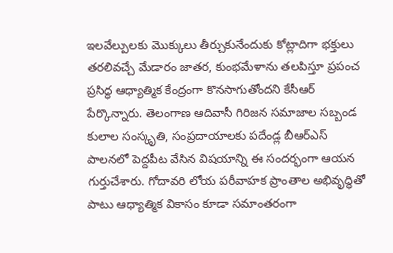ఇలవేల్పులకు మొక్కులు తీర్చుకునేందుకు కోట్లాదిగా భక్తులు తరలివచ్చే మేడారం జాతర, కుంభమేళాను తలపిస్తూ ప్రపంచ ప్రసిద్ధ ఆధ్యాత్మిక కేంద్రంగా కొనసాగుతోందని కేసీఆర్ పేర్కొన్నారు. తెలంగాణ ఆదివాసీ గిరిజన సమాజాల సబ్బండ కులాల సంస్కృతి, సంప్రదాయాలకు పదేండ్ల బీఆర్ఎస్ పాలనలో పెద్దపీట వేసిన విషయాన్ని ఈ సందర్భంగా ఆయన గుర్తుచేశారు. గోదావరి లోయ పరీవాహక ప్రాంతాల అభివృద్ధితో పాటు ఆధ్యాత్మిక వికాసం కూడా సమాంతరంగా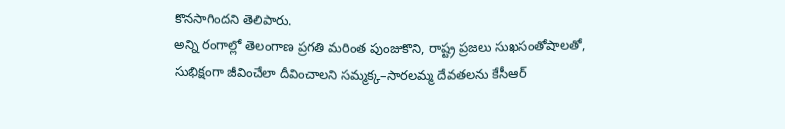కొనసాగిందని తెలిపారు.
అన్ని రంగాల్లో తెలంగాణ ప్రగతి మరింత పుంజుకొని, రాష్ట్ర ప్రజలు సుఖసంతోషాలతో, సుభిక్షంగా జీవించేలా దీవించాలని సమ్మక్క–సారలమ్మ దేవతలను కేసీఆర్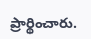ప్రార్థించారు.